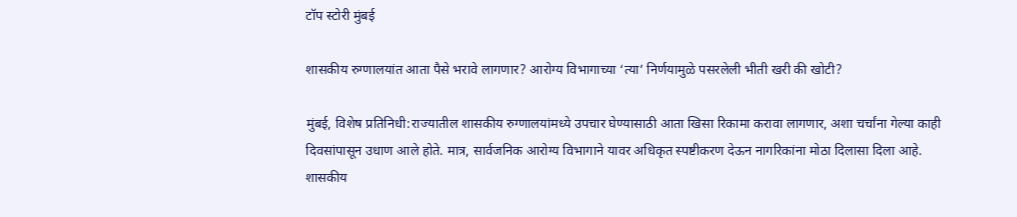टॉप स्टोरी मुंबई

शासकीय रुग्णालयांत आता पैसे भरावे लागणार? आरोग्य विभागाच्या ‘त्या’ निर्णयामुळे पसरलेली भीती खरी की खोटी?

मुंबई, विशेष प्रतिनिधी:राज्यातील शासकीय रुग्णालयांमध्ये उपचार घेण्यासाठी आता खिसा रिकामा करावा लागणार, अशा चर्चांना गेल्या काही दिवसांपासून उधाण आले होते. मात्र, सार्वजनिक आरोग्य विभागाने यावर अधिकृत स्पष्टीकरण देऊन नागरिकांना मोठा दिलासा दिला आहे. शासकीय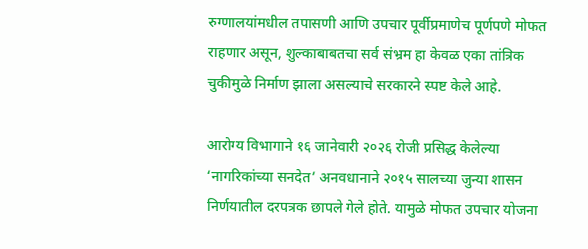रुग्णालयांमधील तपासणी आणि उपचार पूर्वीप्रमाणेच पूर्णपणे मोफत राहणार असून, शुल्काबाबतचा सर्व संभ्रम हा केवळ एका तांत्रिक चुकीमुळे निर्माण झाला असल्याचे सरकारने स्पष्ट केले आहे.

आरोग्य विभागाने १६ जानेवारी २०२६ रोजी प्रसिद्ध केलेल्या ‘नागरिकांच्या सनदेत’ अनवधानाने २०१५ सालच्या जुन्या शासन निर्णयातील दरपत्रक छापले गेले होते. यामुळे मोफत उपचार योजना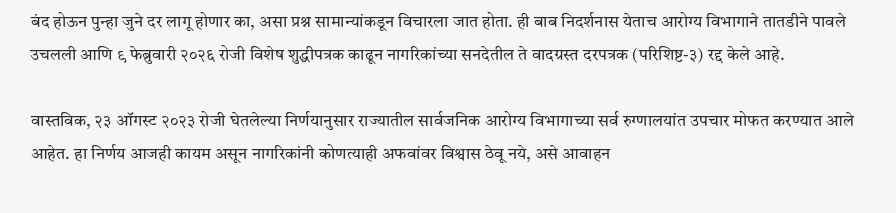बंद होऊन पुन्हा जुने दर लागू होणार का, असा प्रश्न सामान्यांकडून विचारला जात होता. ही बाब निदर्शनास येताच आरोग्य विभागाने तातडीने पावले उचलली आणि ९ फेब्रुवारी २०२६ रोजी विशेष शुद्धीपत्रक काढून नागरिकांच्या सनदेतील ते वादग्रस्त दरपत्रक (परिशिष्ट-३) रद्द केले आहे.

वास्तविक, २३ ऑगस्ट २०२३ रोजी घेतलेल्या निर्णयानुसार राज्यातील सार्वजनिक आरोग्य विभागाच्या सर्व रुग्णालयांत उपचार मोफत करण्यात आले आहेत. हा निर्णय आजही कायम असून नागरिकांनी कोणत्याही अफवांवर विश्वास ठेवू नये, असे आवाहन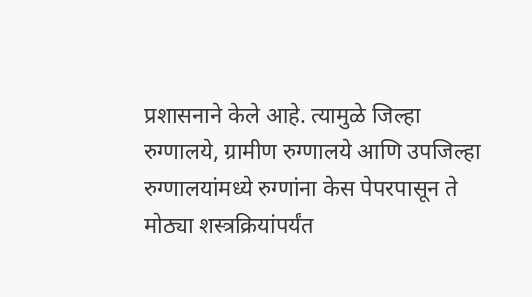प्रशासनाने केले आहे. त्यामुळे जिल्हा रुग्णालये, ग्रामीण रुग्णालये आणि उपजिल्हा रुग्णालयांमध्ये रुग्णांना केस पेपरपासून ते मोठ्या शस्त्रक्रियांपर्यंत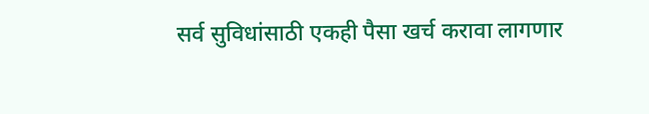सर्व सुविधांसाठी एकही पैसा खर्च करावा लागणार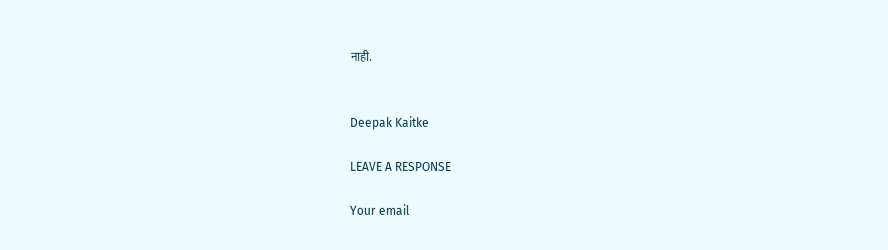नाही.


Deepak Kaitke

LEAVE A RESPONSE

Your email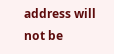address will not be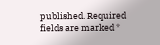published. Required fields are marked *